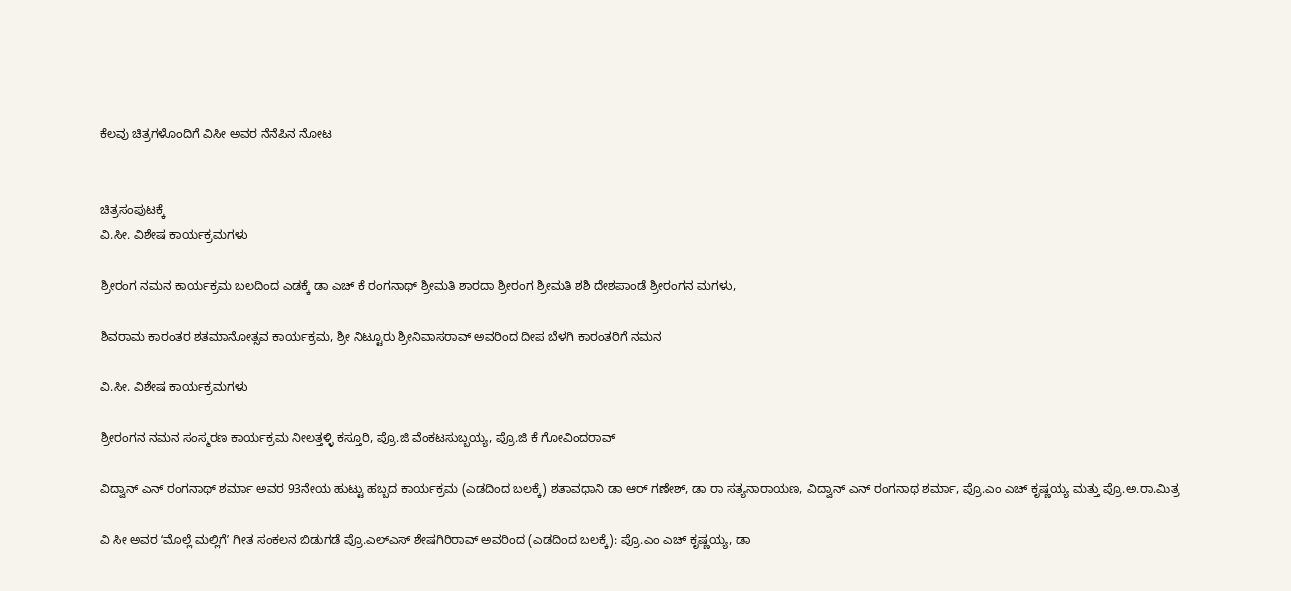ಕೆಲವು ಚಿತ್ರಗಳೊಂದಿಗೆ ವಿಸೀ ಅವರ ನೆನೆಪಿನ ನೋಟ


ಚಿತ್ರಸಂಪುಟಕ್ಕೆ
ವಿ.ಸೀ. ವಿಶೇಷ ಕಾರ್ಯಕ್ರಮಗಳು

ಶ್ರೀರಂಗ ನಮನ ಕಾರ್ಯಕ್ರಮ ಬಲದಿಂದ ಎಡಕ್ಕೆ ಡಾ ಎಚ್ ಕೆ ರಂಗನಾಥ್ ಶ್ರೀಮತಿ ಶಾರದಾ ಶ್ರೀರಂಗ ಶ್ರೀಮತಿ ಶಶಿ ದೇಶಪಾಂಡೆ ಶ್ರೀರಂಗನ ಮಗಳು,

ಶಿವರಾಮ ಕಾರಂತರ ಶತಮಾನೋತ್ಸವ ಕಾರ್ಯಕ್ರಮ, ಶ್ರೀ ನಿಟ್ಟೂರು ಶ್ರೀನಿವಾಸರಾವ್ ಅವರಿಂದ ದೀಪ ಬೆಳಗಿ ಕಾರಂತರಿಗೆ ನಮನ

ವಿ.ಸೀ. ವಿಶೇಷ ಕಾರ್ಯಕ್ರಮಗಳು

ಶ್ರೀರಂಗನ ನಮನ ಸಂಸ್ಮರಣ ಕಾರ್ಯಕ್ರಮ ನೀಲತ್ತಳ್ಳಿ ಕಸ್ತೂರಿ, ಪ್ರೊ.ಜಿ ವೆಂಕಟಸುಬ್ಬಯ್ಯ, ಪ್ರೊ.ಜಿ ಕೆ ಗೋವಿಂದರಾವ್

ವಿದ್ವಾನ್ ಎನ್ ರಂಗನಾಥ್ ಶರ್ಮಾ ಅವರ 93ನೇಯ ಹುಟ್ಟು ಹಬ್ಬದ ಕಾರ್ಯಕ್ರಮ (ಎಡದಿಂದ ಬಲಕ್ಕೆ) ಶತಾವಧಾನಿ ಡಾ ಆರ್ ಗಣೇಶ್‌, ಡಾ ರಾ ಸತ್ಯನಾರಾಯಣ, ವಿದ್ವಾನ್ ಎನ್ ರಂಗನಾಥ ಶರ್ಮಾ, ಪ್ರೊ.ಎಂ ಎಚ್ ಕೃಷ್ಣಯ್ಯ ಮತ್ತು ಪ್ರೊ.ಅ.ರಾ.ಮಿತ್ರ

ವಿ ಸೀ ಅವರ ʻಮೊಲ್ಲೆ ಮಲ್ಲಿಗೆʼ ಗೀತ ಸಂಕಲನ ಬಿಡುಗಡೆ ಪ್ರೊ.ಎಲ್ಎಸ್ ಶೇಷಗಿರಿರಾವ್ ಅವರಿಂದ (ಎಡದಿಂದ ಬಲಕ್ಕೆ): ಪ್ರೊ.ಎಂ ಎಚ್ ಕೃಷ್ಣಯ್ಯ, ಡಾ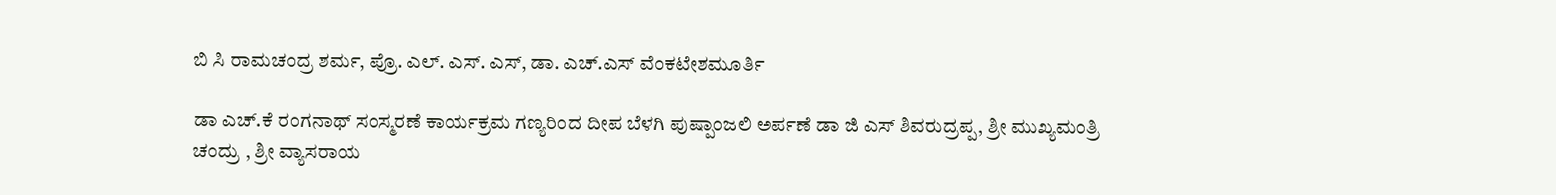ಬಿ ಸಿ ರಾಮಚಂದ್ರ ಶರ್ಮ, ಪ್ರೊ. ಎಲ್. ಎಸ್. ಎಸ್, ಡಾ. ಎಚ್.ಎಸ್ ವೆಂಕಟೇಶಮೂರ್ತಿ

ಡಾ ಎಚ್.ಕೆ ರಂಗನಾಥ್ ಸಂಸ್ಮರಣೆ ಕಾರ್ಯಕ್ರಮ ಗಣ್ಯರಿಂದ ದೀಪ ಬೆಳಗಿ ಪುಷ್ಪಾಂಜಲಿ ಅರ್ಪಣೆ ಡಾ ಜಿ ಎಸ್ ಶಿವರುದ್ರಪ್ಪ, ಶ್ರೀ ಮುಖ್ಯಮಂತ್ರಿ ಚಂದ್ರು , ಶ್ರೀ ವ್ಯಾಸರಾಯ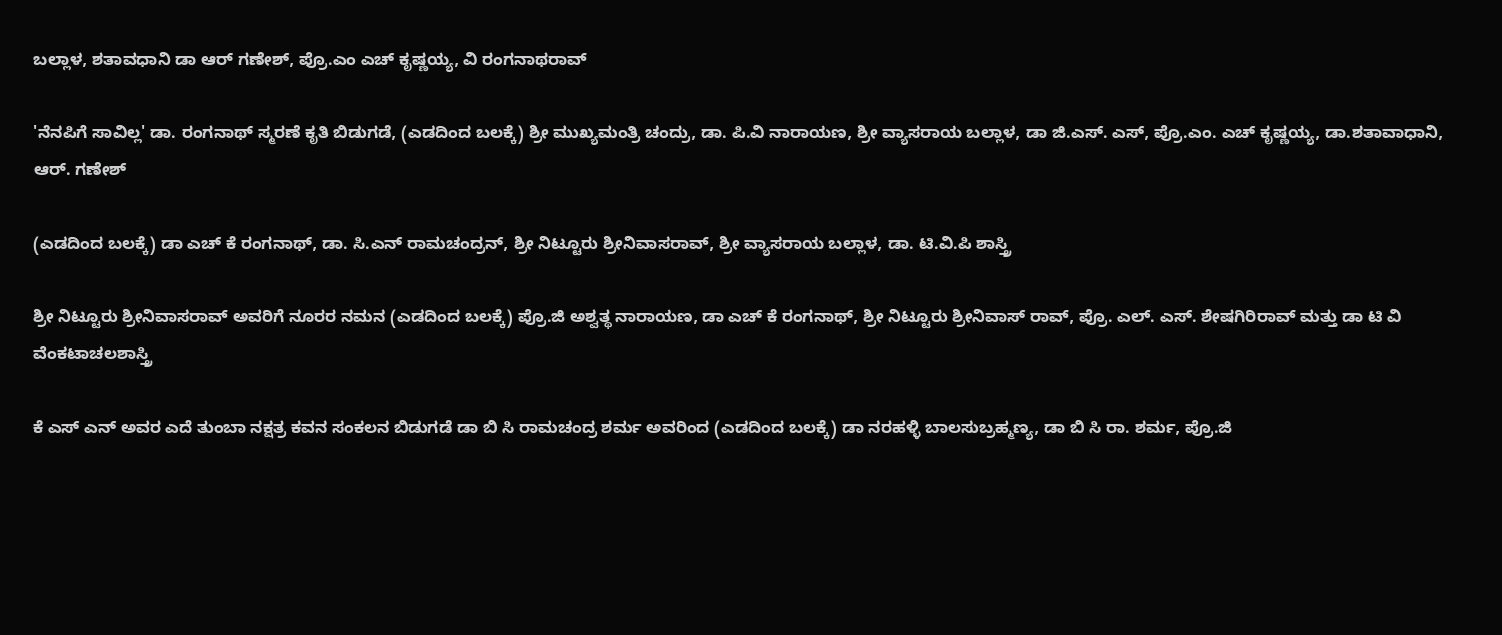ಬಲ್ಲಾಳ, ಶತಾವಧಾನಿ ಡಾ ಆರ್ ಗಣೇಶ್, ಪ್ರೊ.ಎಂ ಎಚ್ ಕೃಷ್ಣಯ್ಯ, ವಿ ರಂಗನಾಥರಾವ್

'ನೆನಪಿಗೆ ಸಾವಿಲ್ಲ' ಡಾ. ರಂಗನಾಥ್ ಸ್ಮರಣೆ ಕೃತಿ ಬಿಡುಗಡೆ, (ಎಡದಿಂದ ಬಲಕ್ಕೆ) ಶ್ರೀ ಮುಖ್ಯಮಂತ್ರಿ ಚಂದ್ರು, ಡಾ. ಪಿ.ವಿ ನಾರಾಯಣ, ಶ್ರೀ ವ್ಯಾಸರಾಯ ಬಲ್ಲಾಳ, ಡಾ ಜಿ.ಎಸ್. ಎಸ್, ಪ್ರೊ.ಎಂ. ಎಚ್ ಕೃಷ್ಣಯ್ಯ, ಡಾ.ಶತಾವಾಧಾನಿ, ಆರ್. ಗಣೇಶ್

(ಎಡದಿಂದ ಬಲಕ್ಕೆ) ಡಾ ಎಚ್ ಕೆ ರಂಗನಾಥ್, ಡಾ. ಸಿ.ಎನ್ ರಾಮಚಂದ್ರನ್, ಶ್ರೀ ನಿಟ್ಟೂರು ಶ್ರೀನಿವಾಸರಾವ್, ಶ್ರೀ ವ್ಯಾಸರಾಯ ಬಲ್ಲಾಳ, ಡಾ. ಟಿ.ವಿ.ಪಿ ಶಾಸ್ತ್ರಿ

ಶ್ರೀ ನಿಟ್ಟೂರು ಶ್ರೀನಿವಾಸರಾವ್ ಅವರಿಗೆ ನೂರರ ನಮನ (ಎಡದಿಂದ ಬಲಕ್ಕೆ) ಪ್ರೊ.ಜಿ ಅಶ್ವತ್ಥ ನಾರಾಯಣ, ಡಾ ಎಚ್ ಕೆ ರಂಗನಾಥ್, ಶ್ರೀ ನಿಟ್ಟೂರು ಶ್ರೀನಿವಾಸ್ ರಾವ್, ಪ್ರೊ. ಎಲ್. ಎಸ್. ಶೇಷಗಿರಿರಾವ್ ಮತ್ತು ಡಾ ಟಿ ವಿ ವೆಂಕಟಾಚಲಶಾಸ್ತ್ರಿ

ಕೆ ಎಸ್ ಎನ್ ಅವರ ಎದೆ ತುಂಬಾ ನಕ್ಷತ್ರ ಕವನ ಸಂಕಲನ ಬಿಡುಗಡೆ ಡಾ ಬಿ ಸಿ ರಾಮಚಂದ್ರ ಶರ್ಮ ಅವರಿಂದ (ಎಡದಿಂದ ಬಲಕ್ಕೆ) ಡಾ ನರಹಳ್ಳಿ ಬಾಲಸುಬ್ರಹ್ಮಣ್ಯ, ಡಾ ಬಿ ಸಿ ರಾ. ಶರ್ಮ, ಪ್ರೊ.ಜಿ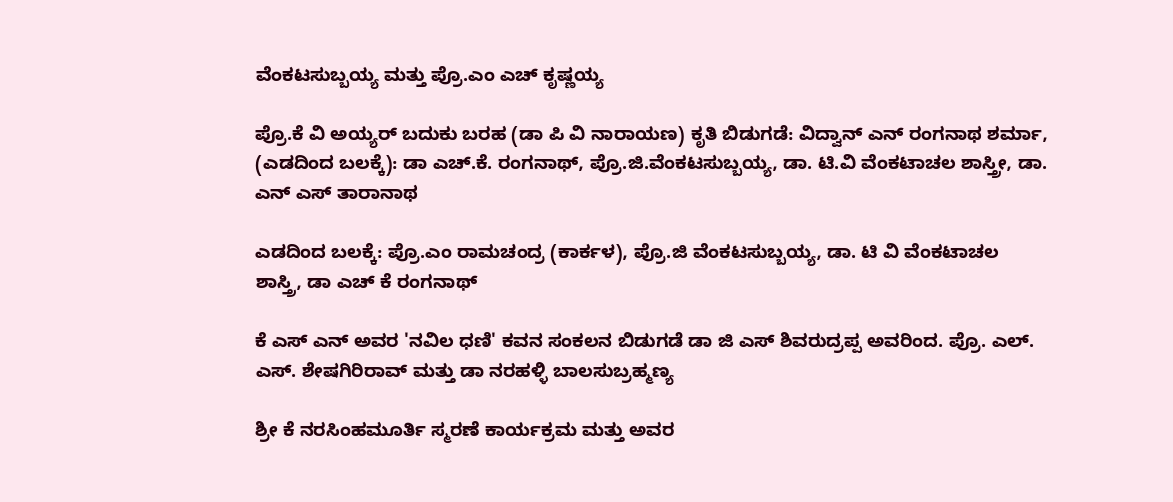ವೆಂಕಟಸುಬ್ಬಯ್ಯ ಮತ್ತು ಪ್ರೊ.ಎಂ ಎಚ್ ಕೃಷ್ಣಯ್ಯ

ಪ್ರೊ.ಕೆ ವಿ ಅಯ್ಯರ್ ಬದುಕು ಬರಹ (ಡಾ ಪಿ ವಿ ನಾರಾಯಣ) ಕೃತಿ ಬಿಡುಗಡೆ: ವಿದ್ವಾನ್ ಎನ್ ರಂಗನಾಥ ಶರ್ಮಾ, (ಎಡದಿಂದ ಬಲಕ್ಕೆ): ಡಾ ಎಚ್.ಕೆ. ರಂಗನಾಥ್‌, ಪ್ರೊ.ಜಿ.ವೆಂಕಟಸುಬ್ಬಯ್ಯ, ಡಾ. ಟಿ.ವಿ ವೆಂಕಟಾಚಲ ಶಾಸ್ತ್ರೀ, ಡಾ. ಎನ್ ಎಸ್ ತಾರಾನಾಥ

ಎಡದಿಂದ ಬಲಕ್ಕೆ: ಪ್ರೊ.ಎಂ ರಾಮಚಂದ್ರ (ಕಾರ್ಕಳ), ಪ್ರೊ.ಜಿ ವೆಂಕಟಸುಬ್ಬಯ್ಯ, ಡಾ. ಟಿ ವಿ ವೆಂಕಟಾಚಲ ಶಾಸ್ತ್ರಿ, ಡಾ ಎಚ್ ಕೆ ರಂಗನಾಥ್

ಕೆ ಎಸ್ ಎನ್ ಅವರ 'ನವಿಲ ಧಣಿ' ಕವನ ಸಂಕಲನ ಬಿಡುಗಡೆ ಡಾ ಜಿ ಎಸ್ ಶಿವರುದ್ರಪ್ಪ ಅವರಿಂದ. ಪ್ರೊ. ಎಲ್. ಎಸ್. ಶೇಷಗಿರಿರಾವ್ ಮತ್ತು ಡಾ ನರಹಳ್ಳಿ ಬಾಲಸುಬ್ರಹ್ಮಣ್ಯ

ಶ್ರೀ ಕೆ ನರಸಿಂಹಮೂರ್ತಿ ಸ್ಮರಣೆ ಕಾರ್ಯಕ್ರಮ ಮತ್ತು ಅವರ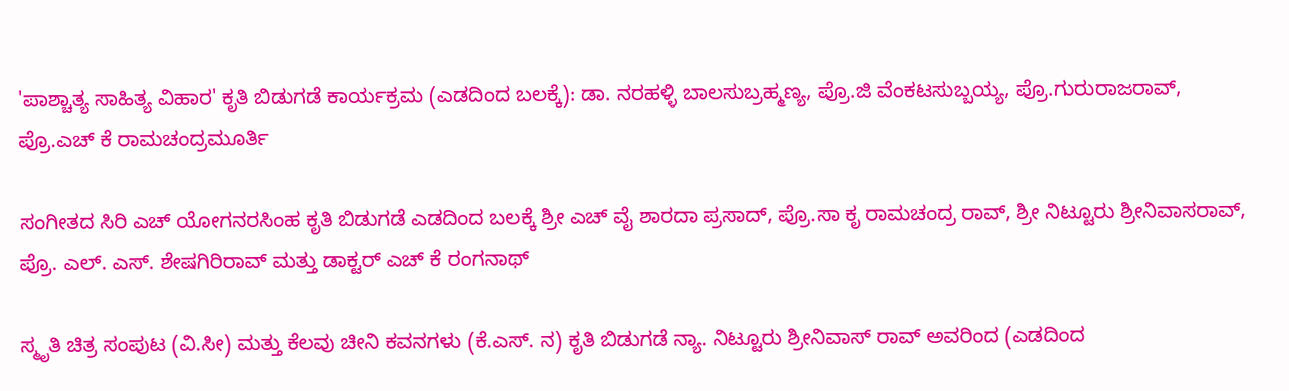'ಪಾಶ್ಚಾತ್ಯ ಸಾಹಿತ್ಯ ವಿಹಾರ' ಕೃತಿ ಬಿಡುಗಡೆ ಕಾರ್ಯಕ್ರಮ (ಎಡದಿಂದ ಬಲಕ್ಕೆ): ಡಾ. ನರಹಳ್ಳಿ ಬಾಲಸುಬ್ರಹ್ಮಣ್ಯ, ಪ್ರೊ.ಜಿ ವೆಂಕಟಸುಬ್ಬಯ್ಯ, ಪ್ರೊ.ಗುರುರಾಜರಾವ್, ಪ್ರೊ.ಎಚ್ ಕೆ ರಾಮಚಂದ್ರಮೂರ್ತಿ

ಸಂಗೀತದ ಸಿರಿ ಎಚ್ ಯೋಗನರಸಿಂಹ ಕೃತಿ ಬಿಡುಗಡೆ ಎಡದಿಂದ ಬಲಕ್ಕೆ ಶ್ರೀ ಎಚ್ ವೈ ಶಾರದಾ ಪ್ರಸಾದ್, ಪ್ರೊ.ಸಾ ಕೃ ರಾಮಚಂದ್ರ ರಾವ್, ಶ್ರೀ ನಿಟ್ಟೂರು ಶ್ರೀನಿವಾಸರಾವ್, ಪ್ರೊ. ಎಲ್. ಎಸ್. ಶೇಷಗಿರಿರಾವ್ ಮತ್ತು ಡಾಕ್ಟರ್ ಎಚ್ ಕೆ ರಂಗನಾಥ್

ಸ್ಮೃತಿ ಚಿತ್ರ ಸಂಪುಟ (ವಿ.ಸೀ) ಮತ್ತು ಕೆಲವು ಚೀನಿ ಕವನಗಳು (ಕೆ.ಎಸ್. ನ) ಕೃತಿ ಬಿಡುಗಡೆ ನ್ಯಾ. ನಿಟ್ಟೂರು ಶ್ರೀನಿವಾಸ್ ರಾವ್ ಅವರಿಂದ (ಎಡದಿಂದ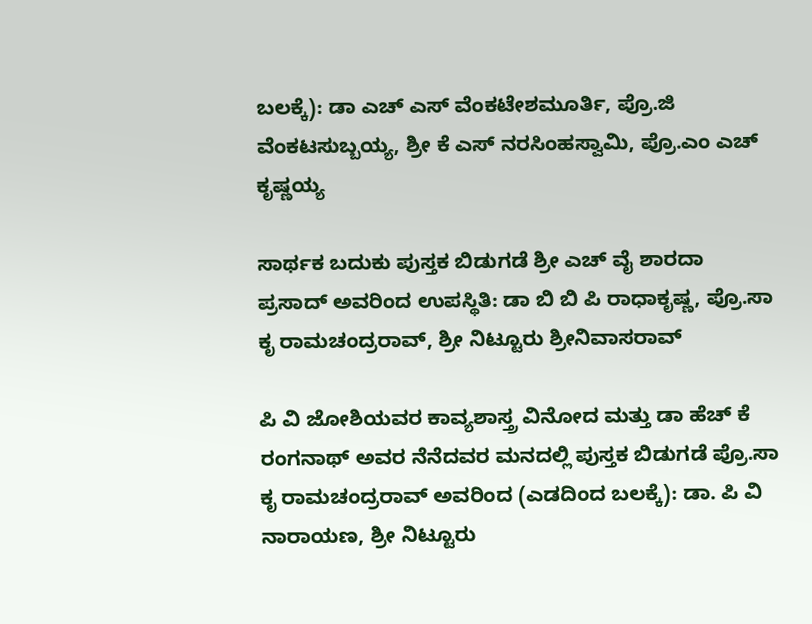ಬಲಕ್ಕೆ): ಡಾ ಎಚ್ ಎಸ್ ವೆಂಕಟೇಶಮೂರ್ತಿ, ಪ್ರೊ.ಜಿ ವೆಂಕಟಸುಬ್ಬಯ್ಯ, ಶ್ರೀ ಕೆ ಎಸ್ ನರಸಿಂಹಸ್ವಾಮಿ, ಪ್ರೊ.ಎಂ ಎಚ್ ಕೃಷ್ಣಯ್ಯ

ಸಾರ್ಥಕ ಬದುಕು ಪುಸ್ತಕ ಬಿಡುಗಡೆ ಶ್ರೀ ಎಚ್ ವೈ ಶಾರದಾ ಪ್ರಸಾದ್ ಅವರಿಂದ ಉಪಸ್ಥಿತಿ: ಡಾ ಬಿ ಬಿ ಪಿ ರಾಧಾಕೃಷ್ಣ, ಪ್ರೊ.ಸಾ ಕೃ ರಾಮಚಂದ್ರರಾವ್, ಶ್ರೀ ನಿಟ್ಟೂರು ಶ್ರೀನಿವಾಸರಾವ್‌

ಪಿ ವಿ ಜೋಶಿಯವರ ಕಾವ್ಯಶಾಸ್ತ್ರ ವಿನೋದ ಮತ್ತು ಡಾ ಹೆಚ್ ಕೆ ರಂಗನಾಥ್ ಅವರ ನೆನೆದವರ ಮನದಲ್ಲಿ ಪುಸ್ತಕ ಬಿಡುಗಡೆ ಪ್ರೊ.ಸಾ ಕೃ ರಾಮಚಂದ್ರರಾವ್ ಅವರಿಂದ (ಎಡದಿಂದ ಬಲಕ್ಕೆ): ಡಾ. ಪಿ ವಿ ನಾರಾಯಣ, ಶ್ರೀ ನಿಟ್ಟೂರು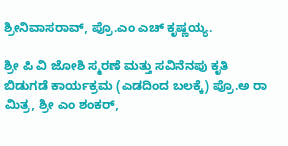ಶ್ರೀನಿವಾಸರಾವ್, ಪ್ರೊ.ಎಂ ಎಚ್ ಕೃಷ್ಣಯ್ಯ.

ಶ್ರೀ ಪಿ ವಿ ಜೋಶಿ ಸ್ಮರಣೆ ಮತ್ತು ಸವಿನೆನಪು ಕೃತಿ ಬಿಡುಗಡೆ ಕಾರ್ಯಕ್ರಮ (ಎಡದಿಂದ ಬಲಕ್ಕೆ) ಪ್ರೊ.ಅ ರಾ ಮಿತ್ರ, ಶ್ರೀ ಎಂ ಶಂಕರ್,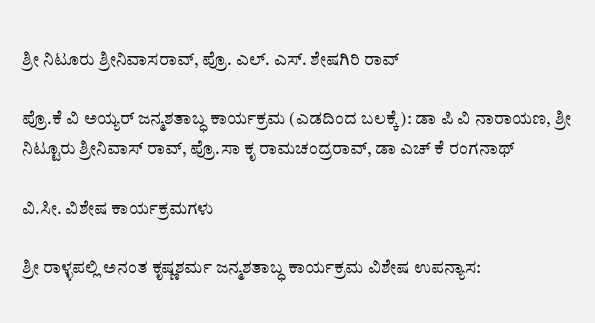ಶ್ರೀ ನಿಟೂರು ಶ್ರೀನಿವಾಸರಾವ್, ಪ್ರೊ. ಎಲ್. ಎಸ್. ಶೇಷಗಿರಿ ರಾವ್

ಪ್ರೊ.ಕೆ ವಿ ಅಯ್ಯರ್ ಜನ್ಮಶತಾಬ್ಧ ಕಾರ್ಯಕ್ರಮ (ಎಡದಿಂದ ಬಲಕ್ಕೆ): ಡಾ ಪಿ ವಿ ನಾರಾಯಣ, ಶ್ರೀ ನಿಟ್ಟೂರು ಶ್ರೀನಿವಾಸ್ ರಾವ್, ಪ್ರೊ.ಸಾ ಕೃ ರಾಮಚಂದ್ರರಾವ್, ಡಾ ಎಚ್ ಕೆ ರಂಗನಾಥ್

ವಿ.ಸೀ. ವಿಶೇಷ ಕಾರ್ಯಕ್ರಮಗಳು

ಶ್ರೀ ರಾಳ್ಳಪಲ್ಲಿ ಅನಂತ ಕೃಷ್ಣಶರ್ಮ ಜನ್ಮಶತಾಬ್ಧ ಕಾರ್ಯಕ್ರಮ ವಿಶೇಷ ಉಪನ್ಯಾಸ: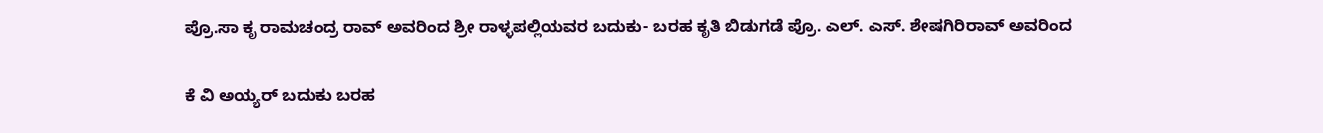ಪ್ರೊ.ಸಾ ಕೃ ರಾಮಚಂದ್ರ ರಾವ್ ಅವರಿಂದ ಶ್ರೀ ರಾಳ್ಳಪಲ್ಲಿಯವರ ಬದುಕು- ಬರಹ ಕೃತಿ ಬಿಡುಗಡೆ ಪ್ರೊ. ಎಲ್. ಎಸ್. ಶೇಷಗಿರಿರಾವ್ ಅವರಿಂದ

ಕೆ ವಿ ಅಯ್ಯರ್ ಬದುಕು ಬರಹ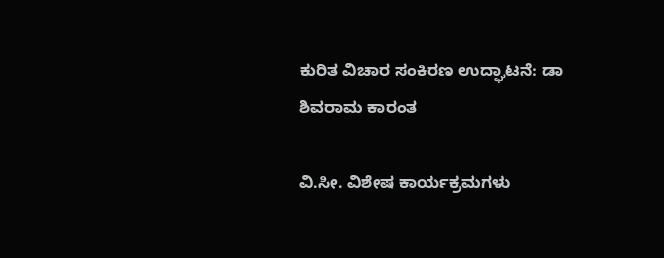ಕುರಿತ ವಿಚಾರ ಸಂಕಿರಣ ಉದ್ಘಾಟನೆ: ಡಾ ಶಿವರಾಮ ಕಾರಂತ

ವಿ.ಸೀ. ವಿಶೇಷ ಕಾರ್ಯಕ್ರಮಗಳು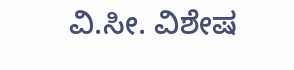ವಿ.ಸೀ. ವಿಶೇಷ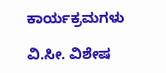ಕಾರ್ಯಕ್ರಮಗಳು

ವಿ.ಸೀ. ವಿಶೇಷ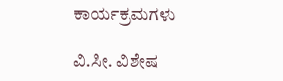ಕಾರ್ಯಕ್ರಮಗಳು

ವಿ.ಸೀ. ವಿಶೇಷ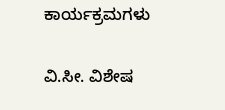ಕಾರ್ಯಕ್ರಮಗಳು

ವಿ.ಸೀ. ವಿಶೇಷ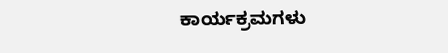ಕಾರ್ಯಕ್ರಮಗಳು